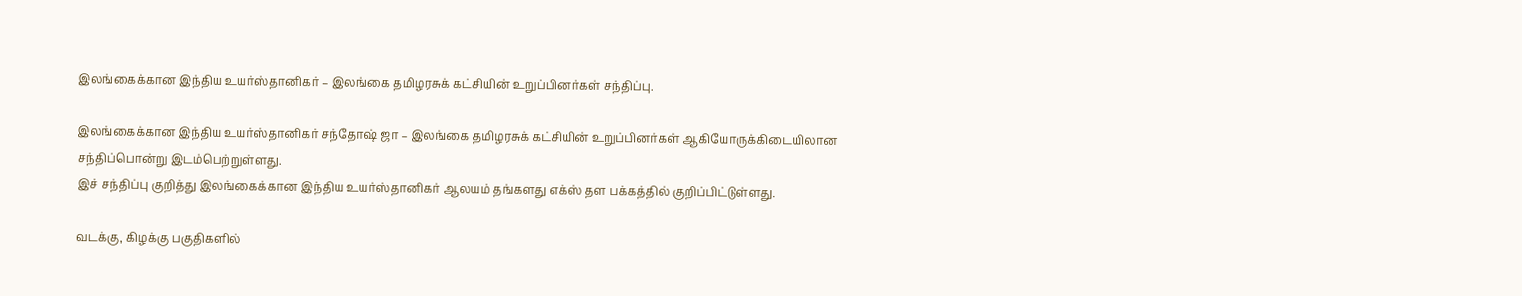இலங்கைக்கான இந்திய உயர்ஸ்தானிகர் – இலங்கை தமிழரசுக் கட்சியின் உறுப்பினர்கள் சந்திப்பு.

இலங்கைக்கான இந்திய உயர்ஸ்தானிகர் சந்தோஷ் ஜா – இலங்கை தமிழரசுக் கட்சியின் உறுப்பினர்கள் ஆகியோருக்கிடையிலான சந்திப்பொன்று இடம்பெற்றுள்ளது.
இச் சந்திப்பு குறித்து இலங்கைக்கான இந்திய உயர்ஸ்தானிகர் ஆலயம் தங்களது எக்ஸ் தள பக்கத்தில் குறிப்பிட்டுள்ளது.

வடக்கு, கிழக்கு பகுதிகளில்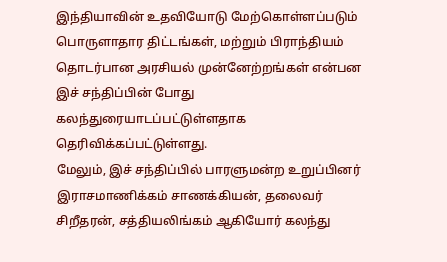இந்தியாவின் உதவியோடு மேற்கொள்ளப்படும் பொருளாதார திட்டங்கள், மற்றும் பிராந்தியம் தொடர்பான அரசியல் முன்னேற்றங்கள் என்பன இச் சந்திப்பின் போது கலந்துரையாடப்பட்டுள்ளதாக தெரிவிக்கப்பட்டுள்ளது.
மேலும், இச் சந்திப்பில் பாரளுமன்ற உறுப்பினர் இராசமாணிக்கம் சாணக்கியன், தலைவர் சிறீதரன், சத்தியலிங்கம் ஆகியோர் கலந்து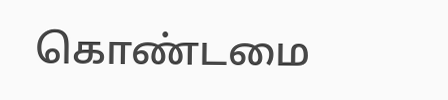கொண்டமை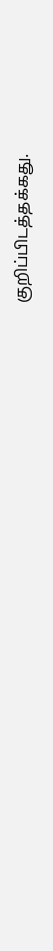குறிப்பிடத்தக்கது.